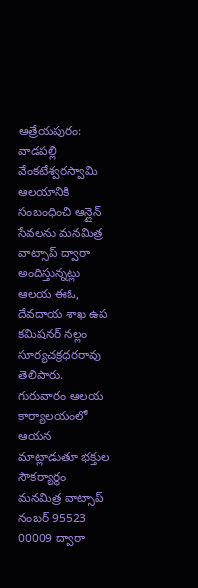ఆత్రేయపురం: వాడపల్లి వేంకటేశ్వరస్వామి ఆలయానికి సంబంధించి ఆన్లైన్ సేవలను మనమిత్ర వాట్సాప్ ద్వారా అందిస్తున్నట్లు ఆలయ ఈఓ, దేవదాయ శాఖ ఉప కమిషనర్ నల్లం సూర్యచక్రధరరావు తెలిపారు. గురువారం ఆలయ కార్యాలయంలో ఆయన మాట్లాడుతూ భక్తుల సౌకర్యార్థం మనమిత్ర వాట్సాప్ నంబర్ 95523 00009 ద్వారా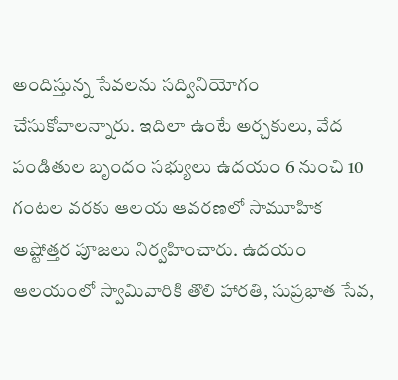అందిస్తున్న సేవలను సద్వినియోగం చేసుకోవాలన్నారు. ఇదిలా ఉంటే అర్చకులు, వేద పండితుల బృందం సభ్యులు ఉదయం 6 నుంచి 10 గంటల వరకు ఆలయ ఆవరణలో సామూహిక అష్టోత్తర పూజలు నిర్వహించారు. ఉదయం ఆలయంలో స్వామివారికి తొలి హారతి, సుప్రభాత సేవ,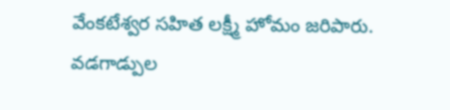వేంకటేశ్వర సహిత లక్ష్మీ హోమం జరిపారు. వడగాడ్పుల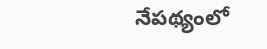నేపథ్యంలో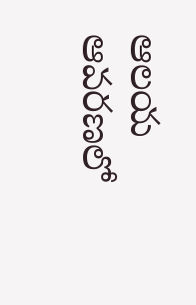ఆలయ ఆవరణలో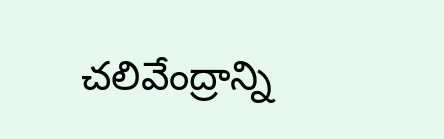చలివేంద్రాన్ని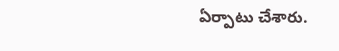ఏర్పాటు చేశారు.